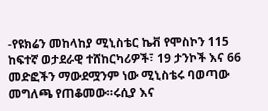-የዩክሬን መከላከያ ሚኒስቴር ኬቭ የሞስኮን 115 ከፍተኛ ወታደራዊ ተሸከርካሪዎች፣ 19 ታንኮች እና 66 መድፎችን ማውደሟንም ነው ሚኒስቴሩ ባወጣው መግለጫ የጠቆመው።ሩሲያ እና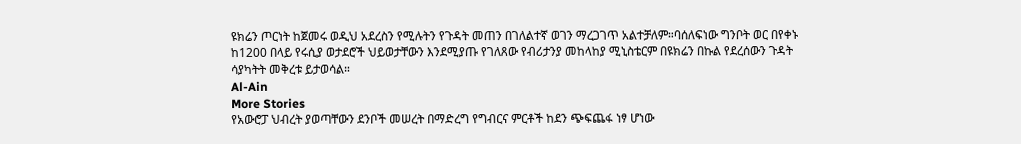ዩክሬን ጦርነት ከጀመሩ ወዲህ አደረስን የሚሉትን የጉዳት መጠን በገለልተኛ ወገን ማረጋገጥ አልተቻለም።ባሰለፍነው ግንቦት ወር በየቀኑ ከ1200 በላይ የሩሲያ ወታደሮች ህይወታቸውን እንደሚያጡ የገለጸው የብሪታንያ መከላከያ ሚኒስቴርም በዩክሬን በኩል የደረሰውን ጉዳት ሳያካትት መቅረቱ ይታወሳል።
Al-Ain
More Stories
የአውሮፓ ህብረት ያወጣቸውን ደንቦች መሠረት በማድረግ የግብርና ምርቶች ከደን ጭፍጨፋ ነፃ ሆነው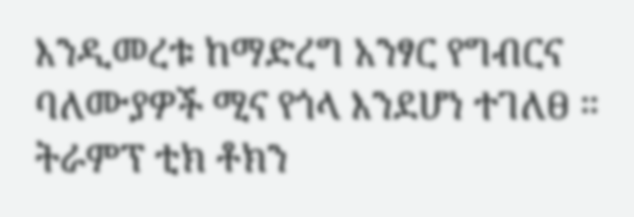እንዲመረቱ ከማድረግ አንፃር የግብርና ባለሙያዎች ሚና የጎላ እንደሆነ ተገለፀ ።
ትራምፕ ቲክ ቶክን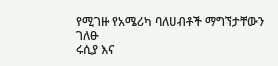የሚገዙ የአሜሪካ ባለሀብቶች ማግኘታቸውን ገለፁ
ሩሲያ እና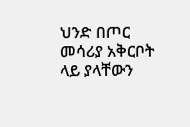ህንድ በጦር መሳሪያ አቅርቦት ላይ ያላቸውን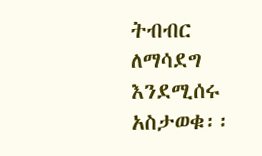ትብብር ለማሳደግ እንደሚሰሩ አስታወቁ፡፡